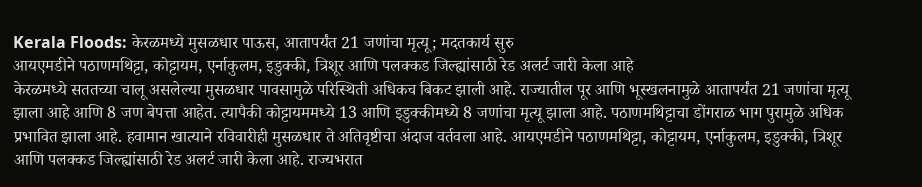Kerala Floods: केरळमध्ये मुसळधार पाऊस, आतापर्यंत 21 जणांचा मृत्यू; मदतकार्य सुरु
आयएमडीने पठाणमथिट्टा, कोट्टायम, एर्नाकुलम, इडुक्की, त्रिशूर आणि पलक्कड जिल्ह्यांसाठी रेड अलर्ट जारी केला आहे
केरळमध्ये सततच्या चालू असलेल्या मुसळधार पावसामुळे परिस्थिती अधिकच बिकट झाली आहे. राज्यातील पूर आणि भूस्खलनामुळे आतापर्यंत 21 जणांचा मृत्यू झाला आहे आणि 8 जण बेपत्ता आहेत. त्यापैकी कोट्टायममध्ये 13 आणि इडुक्कीमध्ये 8 जणांचा मृत्यू झाला आहे. पठाणमथिट्टाचा डोंगराळ भाग पुरामुळे अधिक प्रभावित झाला आहे. हवामान खात्याने रविवारीही मुसळधार ते अतिवृष्टीचा अंदाज वर्तवला आहे. आयएमडीने पठाणमथिट्टा, कोट्टायम, एर्नाकुलम, इडुक्की, त्रिशूर आणि पलक्कड जिल्ह्यांसाठी रेड अलर्ट जारी केला आहे. राज्यभरात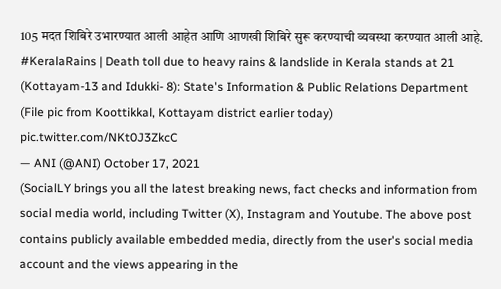105 मदत शिबिरे उभारण्यात आली आहेत आणि आणखी शिबिरे सुरू करण्याची व्यवस्था करण्यात आली आहे.
#KeralaRains | Death toll due to heavy rains & landslide in Kerala stands at 21 (Kottayam-13 and Idukki- 8): State's Information & Public Relations Department
(File pic from Koottikkal, Kottayam district earlier today) pic.twitter.com/NKt0J3ZkcC
— ANI (@ANI) October 17, 2021
(SocialLY brings you all the latest breaking news, fact checks and information from social media world, including Twitter (X), Instagram and Youtube. The above post contains publicly available embedded media, directly from the user's social media account and the views appearing in the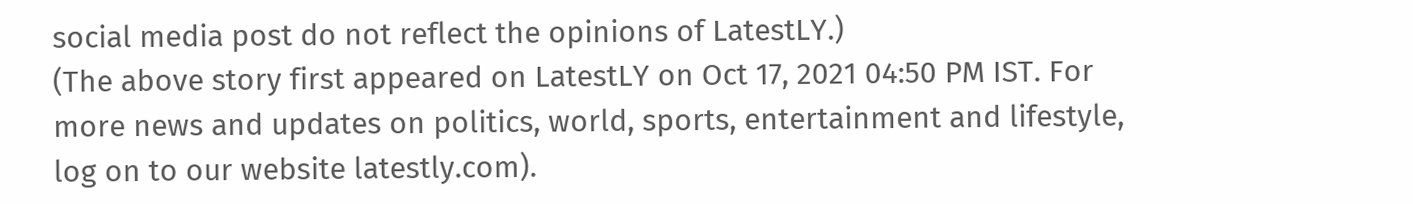social media post do not reflect the opinions of LatestLY.)
(The above story first appeared on LatestLY on Oct 17, 2021 04:50 PM IST. For more news and updates on politics, world, sports, entertainment and lifestyle, log on to our website latestly.com).